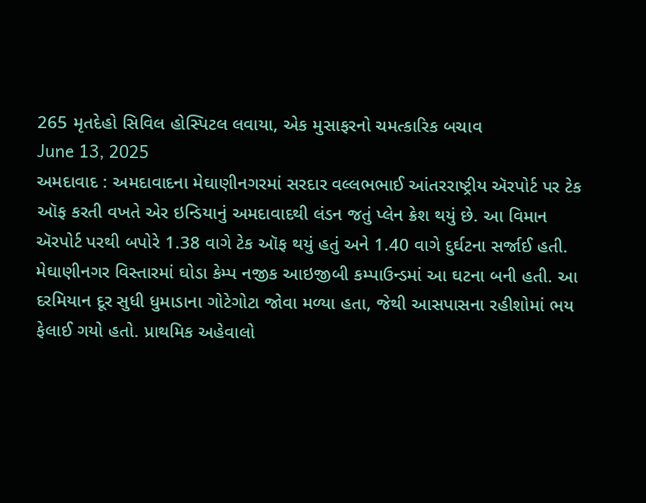265 મૃતદેહો સિવિલ હોસ્પિટલ લવાયા, એક મુસાફરનો ચમત્કારિક બચાવ
June 13, 2025
અમદાવાદ : અમદાવાદના મેઘાણીનગરમાં સરદાર વલ્લભભાઈ આંતરરાષ્ટ્રીય ઍરપોર્ટ પર ટેક ઑફ કરતી વખતે એર ઇન્ડિયાનું અમદાવાદથી લંડન જતું પ્લેન ક્રેશ થયું છે. આ વિમાન ઍરપોર્ટ પરથી બપોરે 1.38 વાગે ટેક ઑફ થયું હતું અને 1.40 વાગે દુર્ઘટના સર્જાઈ હતી. મેઘાણીનગર વિસ્તારમાં ઘોડા કેમ્પ નજીક આઇજીબી કમ્પાઉન્ડમાં આ ઘટના બની હતી. આ દરમિયાન દૂર સુધી ધુમાડાના ગોટેગોટા જોવા મળ્યા હતા, જેથી આસપાસના રહીશોમાં ભય ફેલાઈ ગયો હતો. પ્રાથમિક અહેવાલો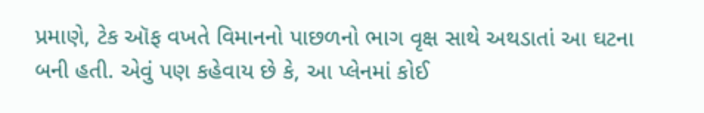પ્રમાણે, ટેક ઑફ વખતે વિમાનનો પાછળનો ભાગ વૃક્ષ સાથે અથડાતાં આ ઘટના બની હતી. એવું પણ કહેવાય છે કે, આ પ્લેનમાં કોઈ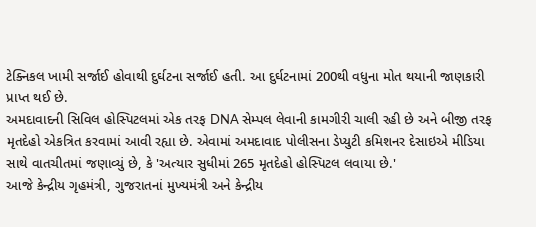ટેક્નિકલ ખામી સર્જાઈ હોવાથી દુર્ઘટના સર્જાઈ હતી. આ દુર્ઘટનામાં 200થી વધુના મોત થયાની જાણકારી પ્રાપ્ત થઈ છે.
અમદાવાદની સિવિલ હોસ્પિટલમાં એક તરફ DNA સેમ્પલ લેવાની કામગીરી ચાલી રહી છે અને બીજી તરફ મૃતદેહો એકત્રિત કરવામાં આવી રહ્યા છે. એવામાં અમદાવાદ પોલીસના ડેપ્યુટી કમિશનર દેસાઇએ મીડિયા સાથે વાતચીતમાં જણાવ્યું છે, કે 'અત્યાર સુધીમાં 265 મૃતદેહો હોસ્પિટલ લવાયા છે.'
આજે કેન્દ્રીય ગૃહમંત્રી, ગુજરાતનાં મુખ્યમંત્રી અને કેન્દ્રીય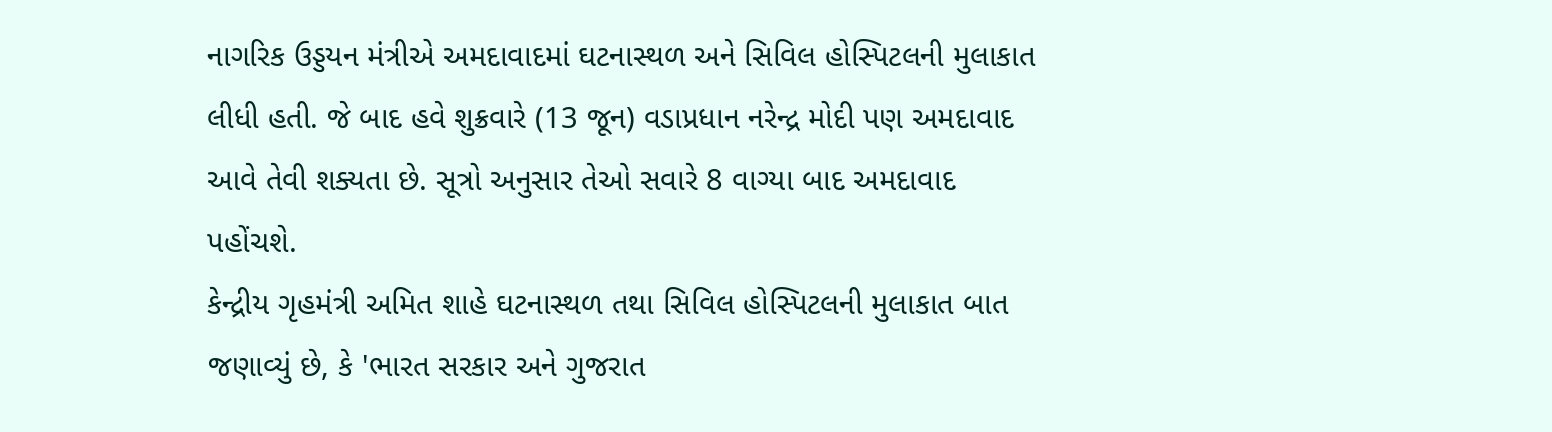નાગરિક ઉડ્ડયન મંત્રીએ અમદાવાદમાં ઘટનાસ્થળ અને સિવિલ હોસ્પિટલની મુલાકાત લીધી હતી. જે બાદ હવે શુક્રવારે (13 જૂન) વડાપ્રધાન નરેન્દ્ર મોદી પણ અમદાવાદ આવે તેવી શક્યતા છે. સૂત્રો અનુસાર તેઓ સવારે 8 વાગ્યા બાદ અમદાવાદ પહોંચશે.
કેન્દ્રીય ગૃહમંત્રી અમિત શાહે ઘટનાસ્થળ તથા સિવિલ હોસ્પિટલની મુલાકાત બાત જણાવ્યું છે, કે 'ભારત સરકાર અને ગુજરાત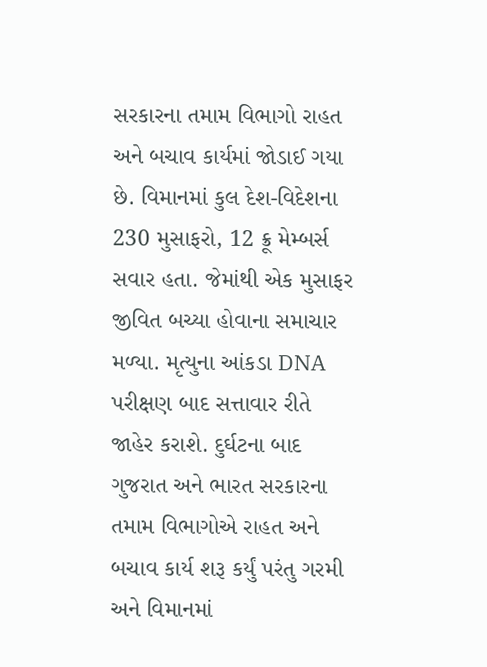સરકારના તમામ વિભાગો રાહત અને બચાવ કાર્યમાં જોડાઈ ગયા છે. વિમાનમાં કુલ દેશ-વિદેશના 230 મુસાફરો, 12 ક્રૂ મેમ્બર્સ સવાર હતા. જેમાંથી એક મુસાફર જીવિત બચ્યા હોવાના સમાચાર મળ્યા. મૃત્યુના આંકડા DNA પરીક્ષણ બાદ સત્તાવાર રીતે જાહેર કરાશે. દુર્ઘટના બાદ ગુજરાત અને ભારત સરકારના તમામ વિભાગોએ રાહત અને બચાવ કાર્ય શરૂ કર્યું પરંતુ ગરમી અને વિમાનમાં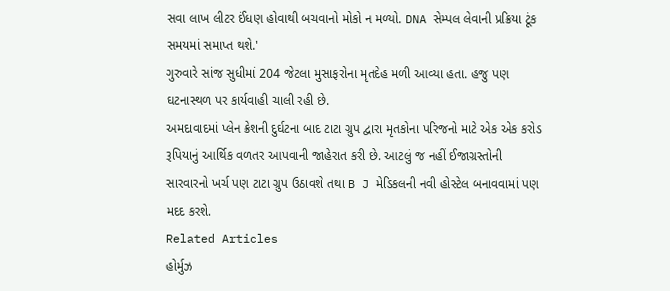સવા લાખ લીટર ઈંધણ હોવાથી બચવાનો મોકો ન મળ્યો. DNA સેમ્પલ લેવાની પ્રક્રિયા ટૂંક સમયમાં સમાપ્ત થશે.'
ગુરુવારે સાંજ સુધીમાં 204 જેટલા મુસાફરોના મૃતદેહ મળી આવ્યા હતા. હજુ પણ ઘટનાસ્થળ પર કાર્યવાહી ચાલી રહી છે.
અમદાવાદમાં પ્લેન ક્રેશની દુર્ઘટના બાદ ટાટા ગ્રુપ દ્વારા મૃતકોના પરિજનો માટે એક એક કરોડ રૂપિયાનું આર્થિક વળતર આપવાની જાહેરાત કરી છે. આટલું જ નહીં ઈજાગ્રસ્તોની સારવારનો ખર્ચ પણ ટાટા ગ્રુપ ઉઠાવશે તથા B J મેડિકલની નવી હોસ્ટેલ બનાવવામાં પણ મદદ કરશે.
Related Articles
હોર્મુઝ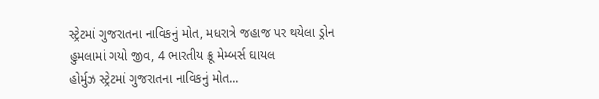સ્ટ્રેટમાં ગુજરાતના નાવિકનું મોત, મધરાત્રે જહાજ પર થયેલા ડ્રોન હુમલામાં ગયો જીવ, 4 ભારતીય ક્રૂ મેમ્બર્સ ઘાયલ
હોર્મુઝ સ્ટ્રેટમાં ગુજરાતના નાવિકનું મોત...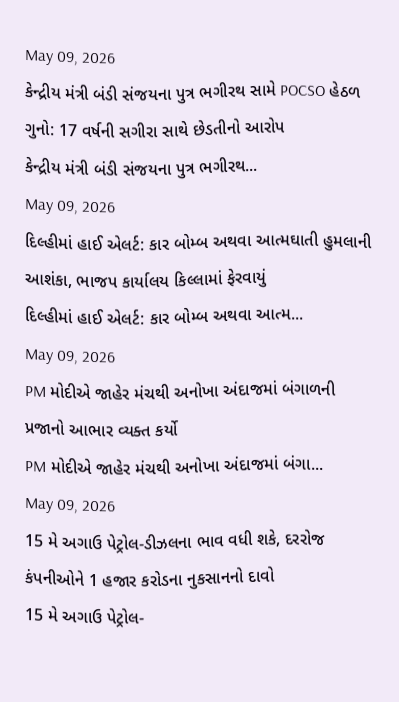May 09, 2026
કેન્દ્રીય મંત્રી બંડી સંજયના પુત્ર ભગીરથ સામે POCSO હેઠળ ગુનો: 17 વર્ષની સગીરા સાથે છેડતીનો આરોપ
કેન્દ્રીય મંત્રી બંડી સંજયના પુત્ર ભગીરથ...
May 09, 2026
દિલ્હીમાં હાઈ એલર્ટ: કાર બોમ્બ અથવા આત્મઘાતી હુમલાની આશંકા, ભાજપ કાર્યાલય કિલ્લામાં ફેરવાયું
દિલ્હીમાં હાઈ એલર્ટ: કાર બોમ્બ અથવા આત્મ...
May 09, 2026
PM મોદીએ જાહેર મંચથી અનોખા અંદાજમાં બંગાળની પ્રજાનો આભાર વ્યક્ત કર્યો
PM મોદીએ જાહેર મંચથી અનોખા અંદાજમાં બંગા...
May 09, 2026
15 મે અગાઉ પેટ્રોલ-ડીઝલના ભાવ વધી શકે, દરરોજ કંપનીઓને 1 હજાર કરોડના નુકસાનનો દાવો
15 મે અગાઉ પેટ્રોલ-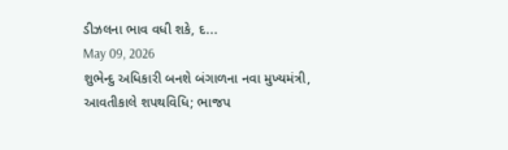ડીઝલના ભાવ વધી શકે, દ...
May 09, 2026
શુભેન્દુ અધિકારી બનશે બંગાળના નવા મુખ્યમંત્રી, આવતીકાલે શપથવિધિ; ભાજપ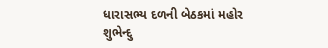ધારાસભ્ય દળની બેઠકમાં મહોર
શુભેન્દુ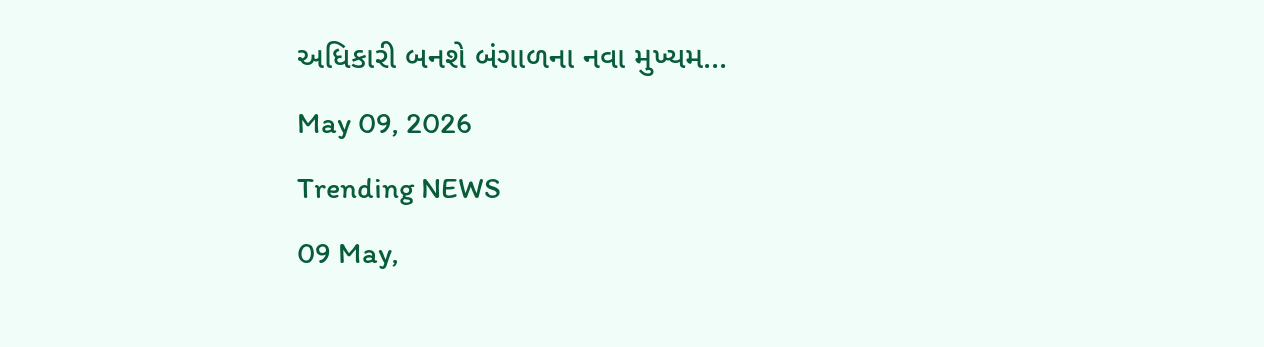અધિકારી બનશે બંગાળના નવા મુખ્યમ...
May 09, 2026
Trending NEWS
09 May,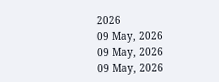2026
09 May, 2026
09 May, 2026
09 May, 2026